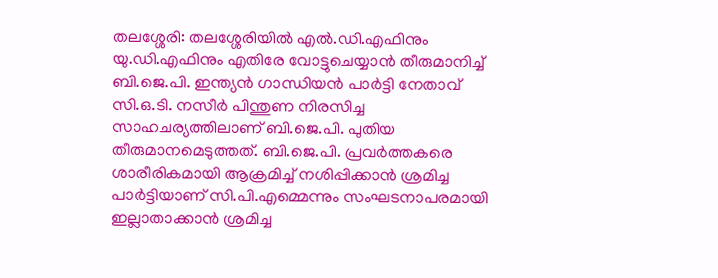തലശ്ശേരി: തലശ്ശേരിയിൽ എൽ.ഡി.എഫിനും യു.ഡി.എഫിനും എതിരേ വോട്ടുചെയ്യാൻ തീരുമാനിച്ച് ബി.ജെ.പി. ഇന്ത്യൻ ഗാന്ധിയൻ പാർട്ടി നേതാവ് സി.ഒ.ടി. നസീർ പിന്തുണ നിരസിച്ച സാഹചര്യത്തിലാണ് ബി.ജെ.പി. പുതിയ തീരുമാനമെടുത്തത്. ബി.ജെ.പി. പ്രവർത്തകരെ ശാരീരികമായി ആക്രമിച്ച് നശിപ്പിക്കാൻ ശ്രമിച്ച പാർട്ടിയാണ് സി.പി.എമ്മെന്നും സംഘടനാപരമായി ഇല്ലാതാക്കാൻ ശ്രമിച്ച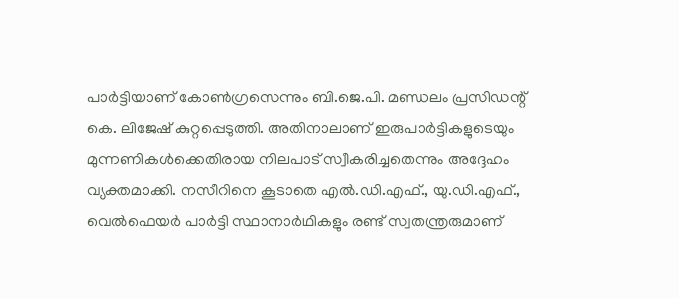പാർട്ടിയാണ് കോൺഗ്രസെന്നും ബി.ജെ.പി. മണ്ഡലം പ്രസിഡന്റ് കെ. ലിജേഷ് കുറ്റപ്പെടുത്തി. അതിനാലാണ് ഇരുപാർട്ടികളുടെയും മുന്നണികൾക്കെതിരായ നിലപാട് സ്വീകരിച്ചതെന്നും അദ്ദേഹം വ്യക്തമാക്കി. നസീറിനെ കൂടാതെ എൽ.ഡി.എഫ്., യു.ഡി.എഫ്., വെൽഫെയർ പാർട്ടി സ്ഥാനാർഥികളും രണ്ട് സ്വതന്ത്രരുമാണ്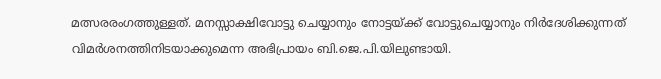മത്സരരംഗത്തുള്ളത്. മനസ്സാക്ഷിവോട്ടു ചെയ്യാനും നോട്ടയ്ക്ക് വോട്ടുചെയ്യാനും നിർദേശിക്കുന്നത് വിമർശനത്തിനിടയാക്കുമെന്ന അഭിപ്രായം ബി.ജെ.പി.യിലുണ്ടായി.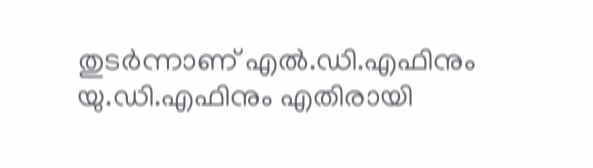തുടർന്നാണ് എൽ.ഡി.എഫിനും യു.ഡി.എഫിനും എതിരായി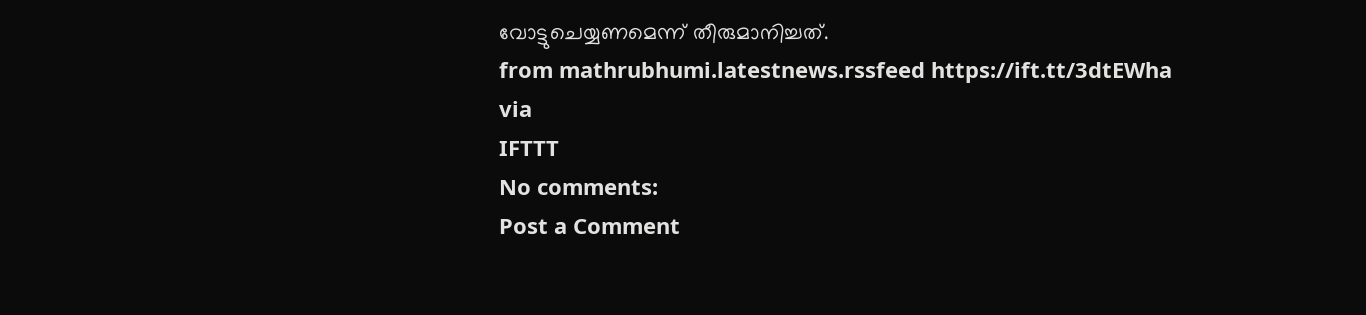വോട്ടുചെയ്യണമെന്ന് തീരുമാനിച്ചത്.
from mathrubhumi.latestnews.rssfeed https://ift.tt/3dtEWha
via
IFTTT
No comments:
Post a Comment